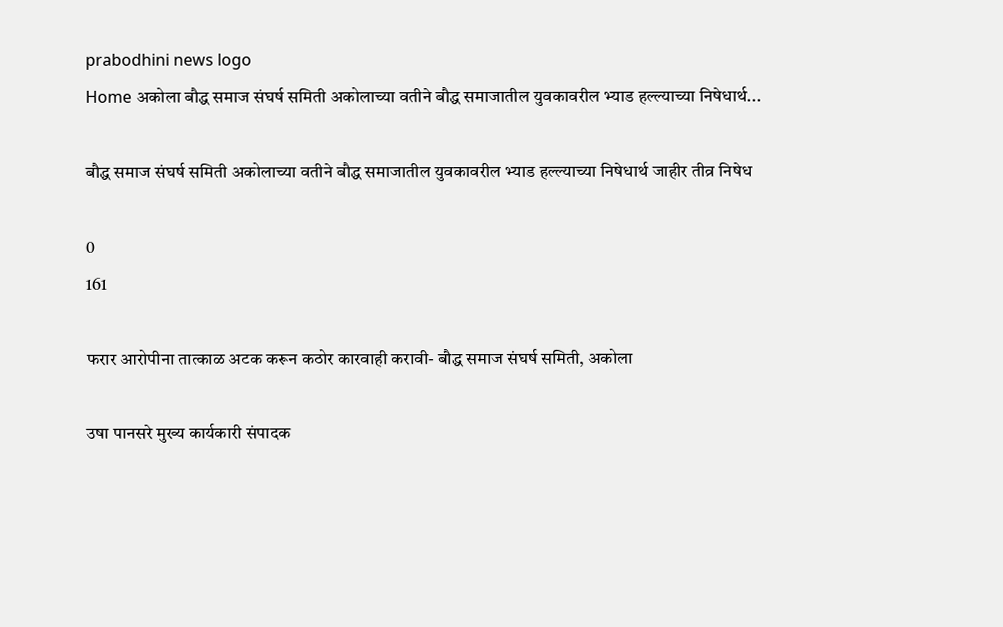prabodhini news logo
Home अकोला बौद्ध समाज संघर्ष समिती अकोलाच्या वतीने बौद्ध समाजातील युवकावरील भ्याड हल्ल्याच्या निषेधार्थ...

बौद्ध समाज संघर्ष समिती अकोलाच्या वतीने बौद्ध समाजातील युवकावरील भ्याड हल्ल्याच्या निषेधार्थ जाहीर तीव्र निषेध

0
161

फरार आरोपीना तात्काळ अटक करून कठोर कारवाही करावी- बौद्ध समाज संघर्ष समिती, अकोला

उषा पानसरे मुख्य कार्यकारी संपादक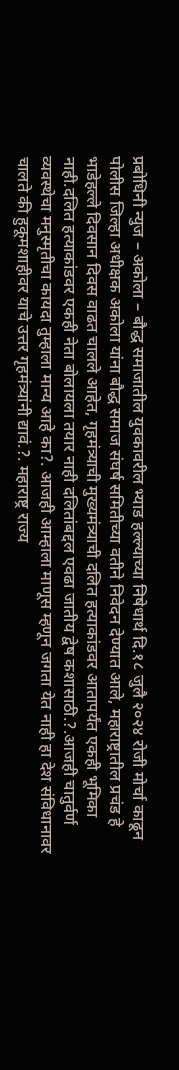प्रबोधिनी न्युज – अकोला – बौद्ध समाजातील युवकावरील भ्याड हल्ल्याच्या निषेधार्थ दि.१८ जुलै २०२४ रोजी मोर्चा काढून पोलीस जिल्हा अधीक्षक अकोला यांना बौद्ध समाज संघर्ष समितीच्या वतीने निवेदन देण्यात आले, महाराष्ट्रातील प्रचंड हे भाडेहल्ले दिवसान दिवस वाढत चालले आहेत, गृहमंत्र्याची मुख्यमंत्र्याची दलित हत्याकांडवर आतापर्यंत एकही भूमिका नाही.दलित हत्याकांडवर एकही नेता बोलायला तयार नाही दलितांबद्दल एवढा जातीय द्वेष कशासाठी.?.आजही चातुर्वर्ण व्यवस्थेचा मनुस्मृतीचा कायदा तुम्हाला मान्य आहे का?. आजही आम्हाला माणूस म्हणून जगता येत नाही हा देश संविधानावर चालते की हुकूमशाहीवर याचे उत्तर गृहमंत्र्यांनी द्यावं.?. महाराष्ट्र राज्य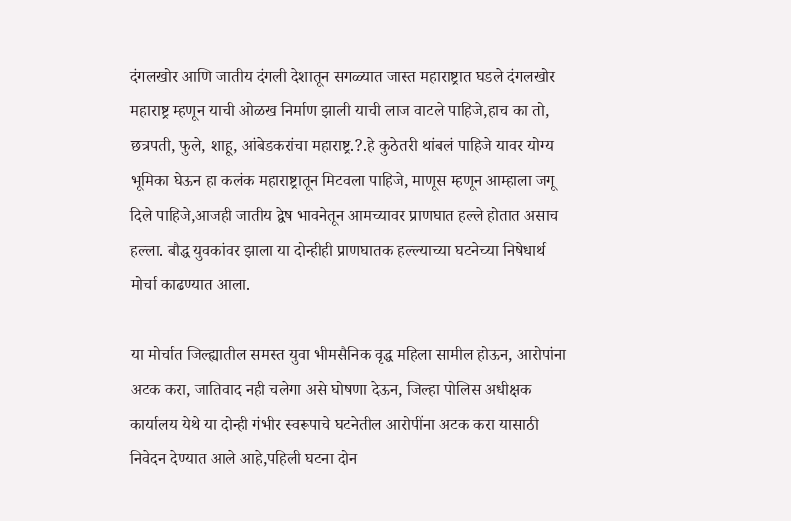दंगलखोर आणि जातीय दंगली देशातून सगळ्यात जास्त महाराष्ट्रात घडले दंगलखोर महाराष्ट्र म्हणून याची ओळख निर्माण झाली याची लाज वाटले पाहिजे,हाच का तो, छत्रपती, फुले, शाहू, आंबेडकरांचा महाराष्ट्र.?.हे कुठेतरी थांबलं पाहिजे यावर योग्य भूमिका घेऊन हा कलंक महाराष्ट्रातून मिटवला पाहिजे, माणूस म्हणून आम्हाला जगू दिले पाहिजे,आजही जातीय द्वेष भावनेतून आमच्यावर प्राणघात हल्ले होतात असाच हल्ला. बौद्ध युवकांवर झाला या दोन्हीही प्राणघातक हल्ल्याच्या घटनेच्या निषेधार्थ मोर्चा काढण्यात आला.

या मोर्चात जिल्ह्यातील समस्त युवा भीमसैनिक वृद्ध महिला सामील होऊन, आरोपांना अटक करा, जातिवाद नही चलेगा असे घोषणा देऊन, जिल्हा पोलिस अधीक्षक कार्यालय येथे या दोन्ही गंभीर स्वरूपाचे घटनेतील आरोपींना अटक करा यासाठी निवेदन देण्यात आले आहे,पहिली घटना दोन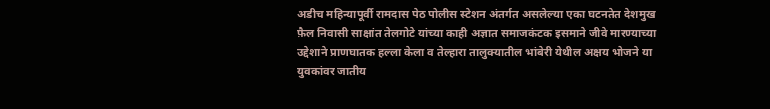अडीच महिन्यापूर्वी रामदास पेठ पोलीस स्टेशन अंतर्गत असलेल्या एका घटनतेत देशमुख फ़ैल निवासी साक्षांत तेलगोटे यांच्या काही अज्ञात समाजकंटक इसमाने जीवे मारण्याच्या उद्देशाने प्राणघातक हल्ला केला व तेल्हारा तालुक्यातील भांबेरी येथील अक्षय भोजने या युवकांवर जातीय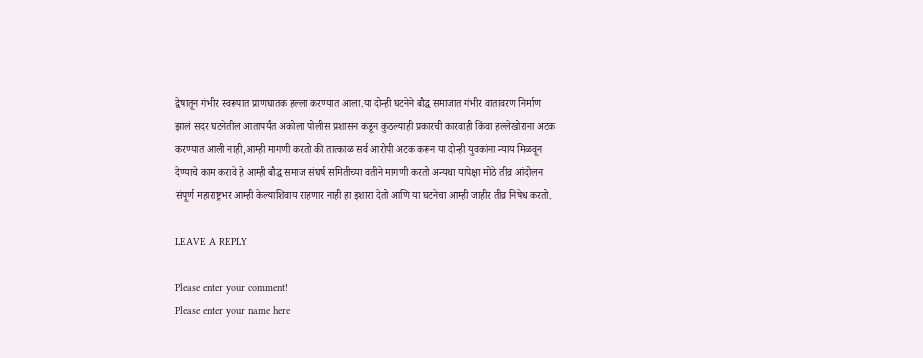द्वेषातून गंभीर स्वरूपात प्राणघातक हल्ला करण्यात आला.या दोन्ही घटनेने बौद्ध समाजात गंभीर वातावरण निर्माण झालं सदर घटनेतील आतापर्यंत अकोला पोलीस प्रशासन कडून कुठल्याही प्रकारची कारवाही किंवा हल्लेखोराना अटक करण्यात आली नाही,आम्ही मागणी करतो की तात्काळ सर्व आरोपी अटक करून या दोन्ही युवकांना न्याय मिळवून देण्याचे काम करावे हे आम्ही बौद्ध समाज संघर्ष समितीच्या वतीने मागणी करतो अन्यथा यापेक्षा मोठे तीव्र आंदोलन संपूर्ण महाराष्ट्रभर आम्ही केल्याशिवाय राहणार नाही हा इशारा देतो आणि या घटनेचा आम्ही जाहीर तीव्र निषेध करतो.

LEAVE A REPLY

Please enter your comment!
Please enter your name here